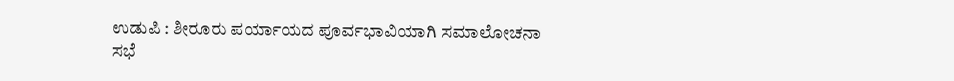ಉಡುಪಿ : ಶೀರೂರು ಪರ್ಯಾಯದ ಪೂರ್ವಭಾವಿಯಾಗಿ ಸಮಾಲೋಚನಾ ಸಭೆ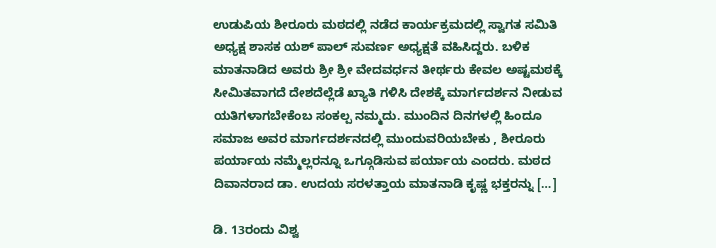ಉಡುಪಿಯ ಶೀರೂರು ಮಠದಲ್ಲಿ ನಡೆದ ಕಾರ್ಯಕ್ರಮದಲ್ಲಿ ಸ್ವಾಗತ ಸಮಿತಿ ಅಧ್ಯಕ್ಷ ಶಾಸಕ ಯಶ್ ಪಾಲ್ ಸುವರ್ಣ ಅಧ್ಯಕ್ಷತೆ ವಹಿಸಿದ್ದರು. ಬಳಿಕ ಮಾತನಾಡಿದ ಅವರು ಶ್ರೀ ಶ್ರೀ ವೇದವರ್ಧನ ತೀರ್ಥರು ಕೇವಲ ಅಷ್ಟಮಠಕ್ಕೆ ಸೀಮಿತವಾಗದೆ ದೇಶದೆಲ್ಲೆಡೆ ಖ್ಯಾತಿ ಗಳಿಸಿ ದೇಶಕ್ಕೆ ಮಾರ್ಗದರ್ಶನ ನೀಡುವ ಯತಿಗಳಾಗಬೇಕೆಂಬ ಸಂಕಲ್ಪ ನಮ್ಮದು. ಮುಂದಿನ ದಿನಗಳಲ್ಲಿ ಹಿಂದೂ ಸಮಾಜ ಅವರ ಮಾರ್ಗದರ್ಶನದಲ್ಲಿ ಮುಂದುವರಿಯಬೇಕು , ಶೀರೂರು ಪರ್ಯಾಯ ನಮ್ಮೆಲ್ಲರನ್ನೂ ಒಗ್ಗೂಡಿಸುವ ಪರ್ಯಾಯ ಎಂದರು. ಮಠದ ದಿವಾನರಾದ ಡಾ. ಉದಯ ಸರಳತ್ತಾಯ ಮಾತನಾಡಿ ಕೃಷ್ಣ ಭಕ್ತರನ್ನು […]

ಡಿ. 13ರಂದು ವಿಶ್ವ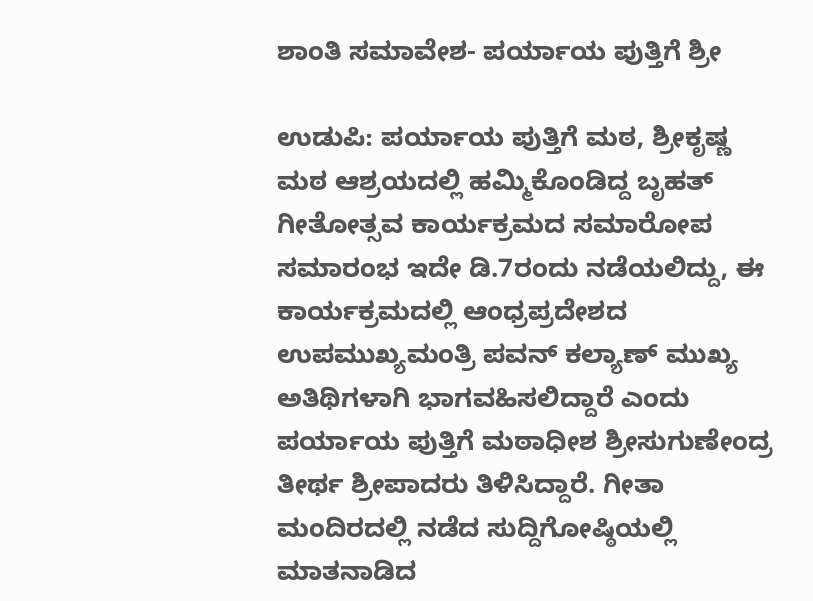ಶಾಂತಿ ಸಮಾವೇಶ- ಪರ್ಯಾಯ ಪುತ್ತಿಗೆ ಶ್ರೀ

ಉಡುಪಿ: ಪರ್ಯಾಯ ಪುತ್ತಿಗೆ ಮಠ, ಶ್ರೀಕೃಷ್ಣ ಮಠ ಆಶ್ರಯದಲ್ಲಿ ಹಮ್ಮಿಕೊಂಡಿದ್ದ ಬೃಹತ್ ಗೀತೋತ್ಸವ ಕಾರ್ಯಕ್ರಮದ ಸಮಾರೋಪ ಸಮಾರಂಭ ಇದೇ ಡಿ.7ರಂದು ನಡೆಯಲಿದ್ದು, ಈ ಕಾರ್ಯಕ್ರಮದಲ್ಲಿ ಆಂಧ್ರಪ್ರದೇಶದ ಉಪಮುಖ್ಯಮಂತ್ರಿ ಪವನ್ ಕಲ್ಯಾಣ್ ಮುಖ್ಯ ಅತಿಥಿಗಳಾಗಿ ಭಾಗವಹಿಸಲಿದ್ದಾರೆ ಎಂದು ಪರ್ಯಾಯ ಪುತ್ತಿಗೆ ಮಠಾಧೀಶ ಶ್ರೀಸುಗುಣೇಂದ್ರ ತೀರ್ಥ ಶ್ರೀಪಾದರು ತಿಳಿಸಿದ್ದಾರೆ. ಗೀತಾ ಮಂದಿರದಲ್ಲಿ ನಡೆದ ಸುದ್ದಿಗೋಷ್ಠಿಯಲ್ಲಿ ಮಾತನಾಡಿದ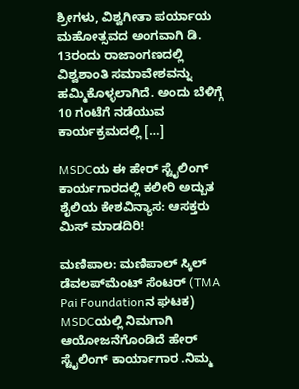ಶ್ರೀಗಳು, ವಿಶ್ವಗೀತಾ ಪರ್ಯಾಯ ಮಹೋತ್ಸವದ ಅಂಗವಾಗಿ ಡಿ. 13ರಂದು ರಾಜಾಂಗಣದಲ್ಲಿ ವಿಶ್ವಶಾಂತಿ ಸಮಾವೇಶವನ್ನು ಹಮ್ಮಿಕೊಳ್ಳಲಾಗಿದೆ. ಅಂದು ಬೆಳಿಗ್ಗೆ 10 ಗಂಟೆಗೆ ನಡೆಯುವ ಕಾರ್ಯಕ್ರಮದಲ್ಲಿ […]

MSDCಯ ಈ ಹೇರ್ ಸ್ಟೈಲಿಂಗ್ ಕಾರ್ಯಗಾರದಲ್ಲಿ ಕಲೀರಿ ಅದ್ಬುತ ಶೈಲಿಯ ಕೇಶವಿನ್ಯಾಸ: ಆಸಕ್ತರು ಮಿಸ್ ಮಾಡದಿರಿ!

ಮಣಿಪಾಲ: ಮಣಿಪಾಲ್ ಸ್ಕಿಲ್ ಡೆವಲಪ್‌ಮೆಂಟ್ ಸೆಂಟರ್ (TMA Pai Foundationನ ಘಟಕ) MSDCಯಲ್ಲಿ ನಿಮಗಾಗಿ ಆಯೋಜನೆಗೊಂಡಿದೆ ಹೇರ್ ಸ್ಟೈಲಿಂಗ್ ಕಾರ್ಯಾಗಾರ .ನಿಮ್ಮ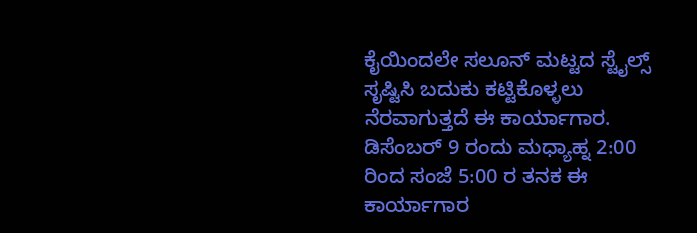ಕೈಯಿಂದಲೇ ಸಲೂನ್ ಮಟ್ಟದ ಸ್ಟೈಲ್ಸ್ ಸೃಷ್ಟಿಸಿ ಬದುಕು ಕಟ್ಟಿಕೊಳ್ಳಲು ನೆರವಾಗುತ್ತದೆ ಈ ಕಾರ್ಯಾಗಾರ. ಡಿಸೆಂಬರ್ 9 ರಂದು ಮಧ್ಯಾಹ್ನ 2:00 ರಿಂದ ಸಂಜೆ 5:00 ರ ತನಕ ಈ ಕಾರ್ಯಾಗಾರ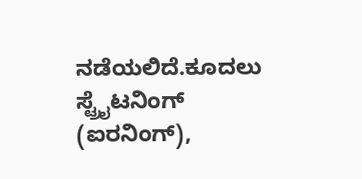ನಡೆಯಲಿದೆ.ಕೂದಲು ಸ್ಟ್ರೈಟನಿಂಗ್ (ಐರನಿಂಗ್),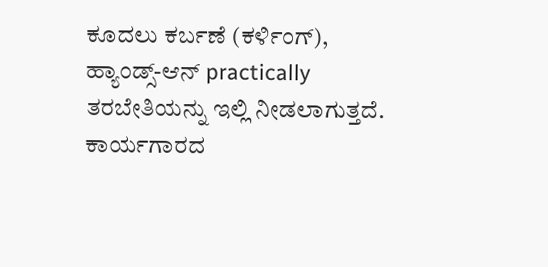ಕೂದಲು ಕರ್ಬಣೆ (ಕರ್ಳಿಂಗ್), ಹ್ಯಾಂಡ್ಸ್-ಆನ್ practically ತರಬೇತಿಯನ್ನು ಇಲ್ಲಿ ನೀಡಲಾಗುತ್ತದೆ. ಕಾರ್ಯಗಾರದ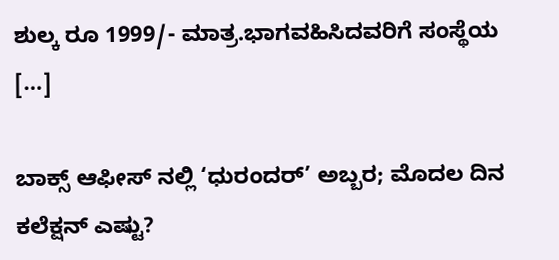ಶುಲ್ಕ ರೂ 1999/- ಮಾತ್ರ.ಭಾಗವಹಿಸಿದವರಿಗೆ ಸಂಸ್ಥೆಯ […]

ಬಾಕ್ಸ್ ಆಫೀಸ್ ನಲ್ಲಿ ‘ಧುರಂದರ್’ ಅಬ್ಬರ; ಮೊದಲ ದಿನ ಕಲೆಕ್ಷನ್ ಎಷ್ಟು?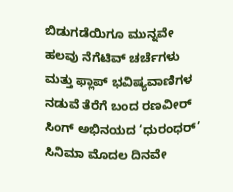ಬಿಡುಗಡೆಯಿಗೂ ಮುನ್ನವೇ ಹಲವು ನೆಗೆಟಿವ್ ಚರ್ಚೆಗಳು ಮತ್ತು ಫ್ಲಾಪ್ ಭವಿಷ್ಯವಾಣಿಗಳ ನಡುವೆ ತೆರೆಗೆ ಬಂದ ರಣವೀರ್ ಸಿಂಗ್ ಅಭಿನಯದ ‘ಧುರಂಧರ್’ ಸಿನಿಮಾ ಮೊದಲ ದಿನವೇ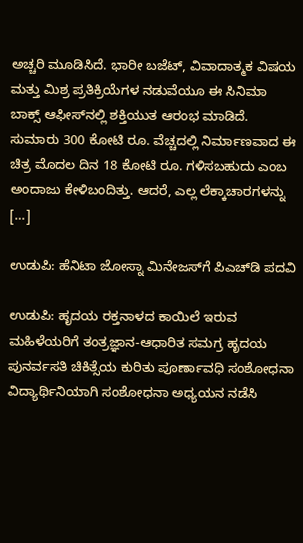ಅಚ್ಚರಿ ಮೂಡಿಸಿದೆ. ಭಾರೀ ಬಜೆಟ್, ವಿವಾದಾತ್ಮಕ ವಿಷಯ ಮತ್ತು ಮಿಶ್ರ ಪ್ರತಿಕ್ರಿಯೆಗಳ ನಡುವೆಯೂ ಈ ಸಿನಿಮಾ ಬಾಕ್ಸ್‌ ಆಫೀಸ್‌ನಲ್ಲಿ ಶಕ್ತಿಯುತ ಆರಂಭ ಮಾಡಿದೆ. ಸುಮಾರು 300 ಕೋಟಿ ರೂ. ವೆಚ್ಚದಲ್ಲಿ ನಿರ್ಮಾಣವಾದ ಈ ಚಿತ್ರ ಮೊದಲ ದಿನ 18 ಕೋಟಿ ರೂ. ಗಳಿಸಬಹುದು ಎಂಬ ಅಂದಾಜು ಕೇಳಿಬಂದಿತ್ತು. ಆದರೆ, ಎಲ್ಲ ಲೆಕ್ಕಾಚಾರಗಳನ್ನು […]

ಉಡುಪಿ: ಹೆನಿಟಾ ಜೋಸ್ನಾ ಮಿನೇಜಸ್‌ಗೆ ಪಿಎಚ್‌ಡಿ ಪದವಿ

ಉಡುಪಿ: ಹೃದಯ ರಕ್ತನಾಳದ ಕಾಯಿಲೆ ಇರುವ ಮಹಿಳೆಯರಿಗೆ ತಂತ್ರಜ್ಞಾನ-ಆಧಾರಿತ ಸಮಗ್ರ ಹೃದಯ ಪುನರ್ವಸತಿ ಚಿಕಿತ್ಸೆಯ ಕುರಿತು ಪೂರ್ಣಾವಧಿ ಸಂಶೋಧನಾ ವಿದ್ಯಾರ್ಥಿನಿಯಾಗಿ ಸಂಶೋಧನಾ ಅಧ್ಯಯನ ನಡೆಸಿ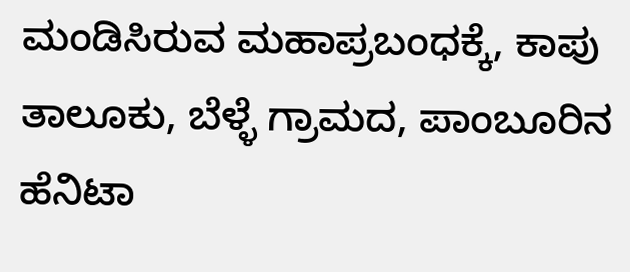ಮಂಡಿಸಿರುವ ಮಹಾಪ್ರಬಂಧಕ್ಕೆ, ಕಾಪು ತಾಲೂಕು, ಬೆಳ್ಳೆ ಗ್ರಾಮದ, ಪಾಂಬೂರಿನ ಹೆನಿಟಾ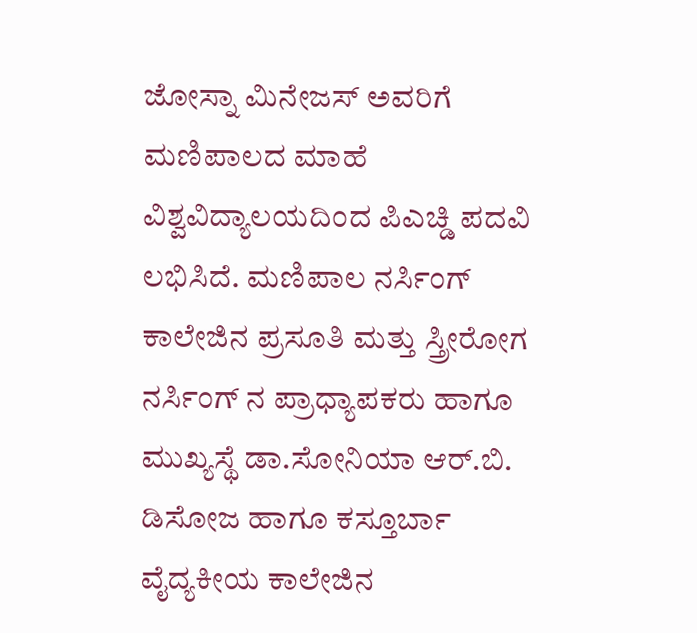ಜೋಸ್ನಾ ಮಿನೇಜಸ್ ಅವರಿಗೆ ಮಣಿಪಾಲದ ಮಾಹೆ ವಿಶ್ವವಿದ್ಯಾಲಯದಿಂದ ಪಿಎಚ್ಡಿ ಪದವಿ ಲಭಿಸಿದೆ. ಮಣಿಪಾಲ ನರ್ಸಿಂಗ್ ಕಾಲೇಜಿನ ಪ್ರಸೂತಿ ಮತ್ತು ಸ್ತ್ರೀರೋಗ ನರ್ಸಿಂಗ್ ನ ಪ್ರಾಧ್ಯಾಪಕರು ಹಾಗೂ ಮುಖ್ಯಸ್ಥೆ ಡಾ.ಸೋನಿಯಾ ಆರ್.ಬಿ. ಡಿಸೋಜ ಹಾಗೂ ಕಸ್ತೂರ್ಬಾ ವೈದ್ಯಕೀಯ ಕಾಲೇಜಿನ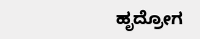ಹೃದ್ರೋಗ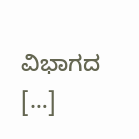ವಿಭಾಗದ […]